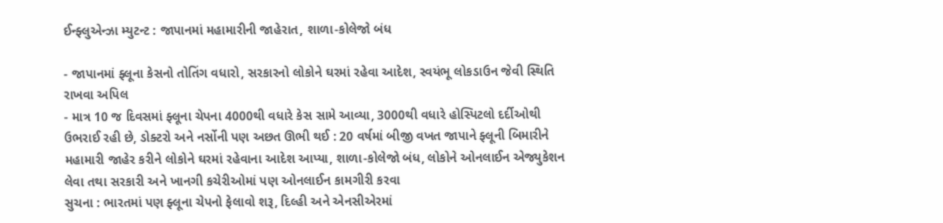ઈન્ફ્લુએન્ઝા મ્યુટન્ટ : જાપાનમાં મહામારીની જાહેરાત, શાળા-કોલેજો બંધ

- જાપાનમાં ફ્લૂના કેસનો તોતિંગ વધારો, સરકારનો લોકોને ઘરમાં રહેવા આદેશ, સ્વયંભૂ લોકડાઉન જેવી સ્થિતિ રાખવા અપિલ
- માત્ર 10 જ દિવસમાં ફ્લૂના ચેપના 4000થી વધારે કેસ સામે આવ્યા, 3000થી વધારે હોસ્પિટલો દર્દીઓથી ઉભરાઈ રહી છે, ડોક્ટરો અને નર્સોની પણ અછત ઊભી થઈ : 20 વર્ષમાં બીજી વખત જાપાને ફ્લૂની બિમારીને મહામારી જાહેર કરીને લોકોને ઘરમાં રહેવાના આદેશ આપ્યા, શાળા-કોલેજો બંધ, લોકોને ઓનલાઈન એજ્યુકેશન લેવા તથા સરકારી અને ખાનગી કચેરીઓમાં પણ ઓનલાઈન કામગીરી કરવા
સુચના : ભારતમાં પણ ફ્લૂના ચેપનો ફેલાવો શરૂ, દિલ્હી અને એનસીએરમાં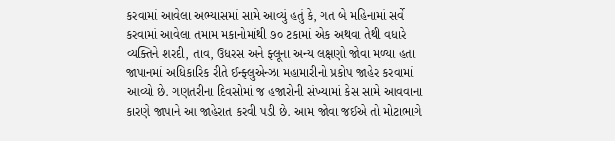કરવામાં આવેલા અભ્યાસમાં સામે આવ્યું હતું કે, ગત બે મહિનામાં સર્વે કરવામાં આવેલા તમામ મકાનોમાંથી ૭૦ ટકામાં એક અથવા તેથી વધારે વ્યક્તિને શરદી, તાવ, ઉધરસ અને ફ્લૂના અન્ય લક્ષણો જોવા મળ્યા હતા
જાપાનમાં અધિકારિક રીતે ઈન્ફ્લુએન્ઝા મહામારીનો પ્રકોપ જાહેર કરવામાં આવ્યો છે. ગણતરીના દિવસોમાં જ હજારોની સંખ્યામાં કેસ સામે આવવાના કારણે જાપાને આ જાહેરાત કરવી પડી છે. આમ જોવા જઈએ તો મોટાભાગે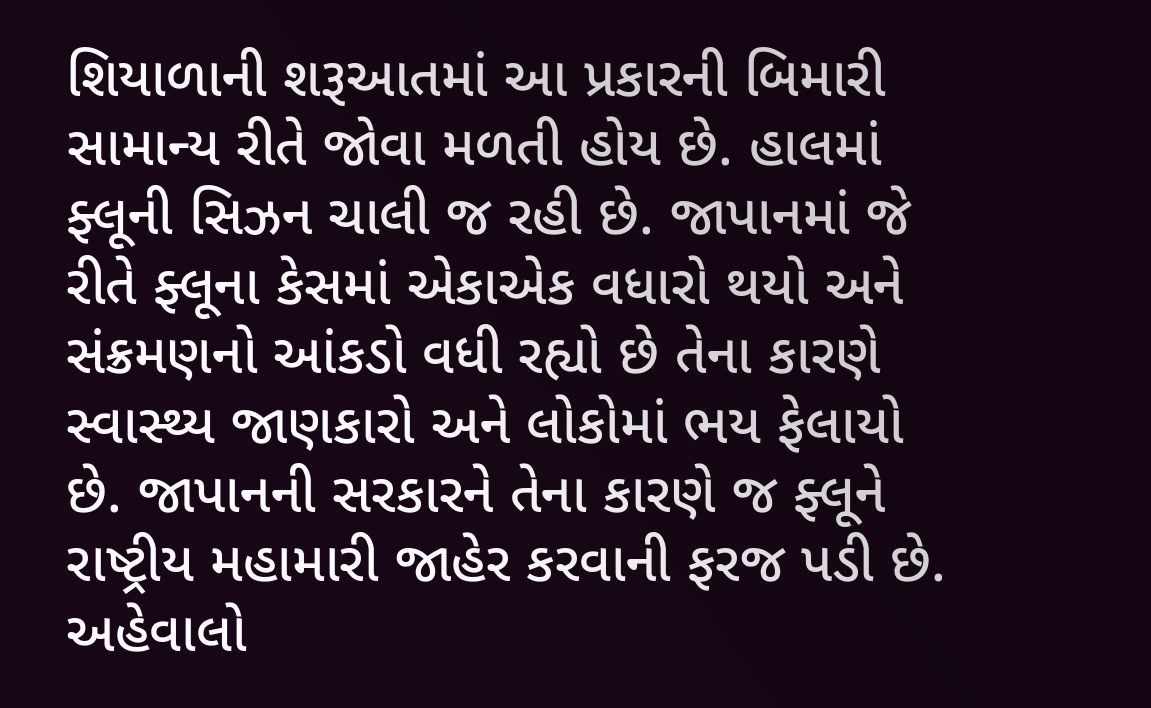શિયાળાની શરૂઆતમાં આ પ્રકારની બિમારી સામાન્ય રીતે જોવા મળતી હોય છે. હાલમાં ફ્લૂની સિઝન ચાલી જ રહી છે. જાપાનમાં જે રીતે ફ્લૂના કેસમાં એકાએક વધારો થયો અને સંક્રમણનો આંકડો વધી રહ્યો છે તેના કારણે સ્વાસ્થ્ય જાણકારો અને લોકોમાં ભય ફેલાયો છે. જાપાનની સરકારને તેના કારણે જ ફ્લૂને રાષ્ટ્રીય મહામારી જાહેર કરવાની ફરજ પડી છે.
અહેવાલો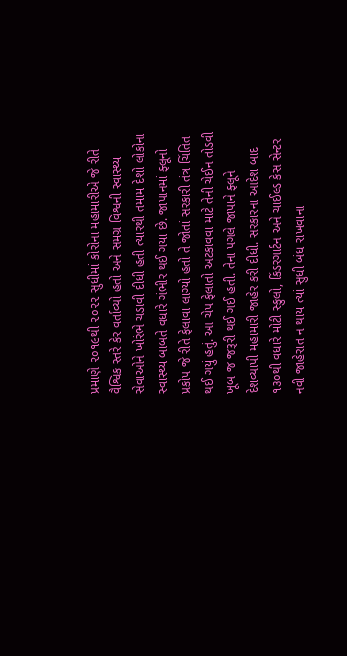પ્રમાણે ૨૦૧૯થી ૨૦૨૨ સુધીમાં કોરોના મહામારીએ જે રીતે વૈશ્વિક સ્તરે કેર વર્તાવ્યો હતો અને સમગ્ર વિશ્વની સ્વાસ્થ્ય સેવાઓને ખોરંભે ચડાવી દીધી હતી ત્યારથી તમામ દેશો લોકોના સ્વાસ્થ્ય બાબતે વધારે ગંભીર થઈ ગયા છે. જાપાનમાં ફ્લૂનો પ્રકોપ જે રીતે ફેલાવા લાગ્યો હતો તે જોતાં સરકારી તંત્ર ચિંતિત થઈ ગયું હતું. આ ચેપ ફેલાતો અટકાવવા માટે તેની ચેઈન તોડવી ખૂબ જ જરૂરી થઈ ગઈ હતી. તેના પગલે જાપાને ફ્લૂને દેશવ્યાપી મહામારી જાહેર કરી દીધી. સરકારના આદેશ બાદ ૧૩૦થી વધારે મોટી સ્કુલો, કિંડરગાર્ટન અને ચાઈલ્ડ કેસ સેન્ટર નવી જાહેરાત ન થાય ત્યાં સુધી બંધ રાખવાના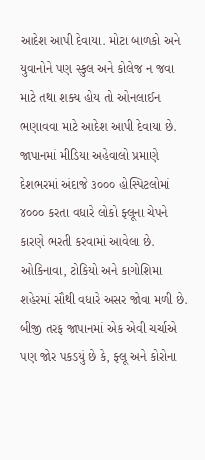આદેશ આપી દેવાયા. મોટા બાળકો અને યુવાનોને પણ સ્કુલ અને કોલેજ ન જવા માટે તથા શક્ય હોય તો ઓનલાઈન ભણાવવા માટે આદેશ આપી દેવાયા છે.
જાપાનમાં મીડિયા અહેવાલો પ્રમાણે દેશભરમાં અંદાજે ૩૦૦૦ હોસ્પિટલોમાં ૪૦૦૦ કરતા વધારે લોકો ફ્લૂના ચેપને કારણે ભરતી કરવામાં આવેલા છે. ઓકિનાવા, ટોકિયો અને કાગોશિમા શહેરમાં સૌથી વધારે અસર જોવા મળી છે. બીજી તરફ જાપાનમાં એક એવી ચર્ચાએ પણ જોર પકડયું છે કે, ફ્લૂ અને કોરોના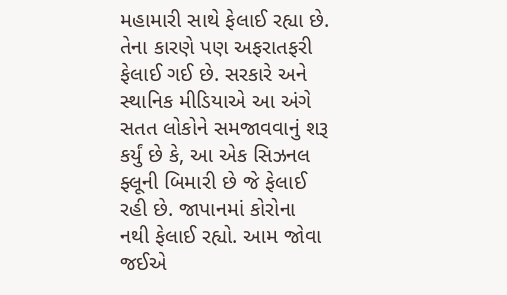મહામારી સાથે ફેલાઈ રહ્યા છે. તેના કારણે પણ અફરાતફરી ફેલાઈ ગઈ છે. સરકારે અને સ્થાનિક મીડિયાએ આ અંગે સતત લોકોને સમજાવવાનું શરૂ કર્યું છે કે, આ એક સિઝનલ ફ્લૂની બિમારી છે જે ફેલાઈ રહી છે. જાપાનમાં કોરોના નથી ફેલાઈ રહ્યો. આમ જોવા જઈએ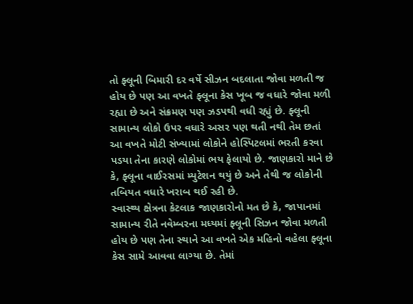તો ફ્લૂની બિમારી દર વર્ષે સીઝન બદલાતા જોવા મળતી જ હોય છે પણ આ વખતે ફ્લૂના કેસ ખૂબ જ વધારે જોવા મળી રહ્યા છે અને સંક્રમણ પણ ઝડપથી વધી રહ્યું છે. ફ્લૂની સામાન્ય લોકો ઉપર વધારે અસર પણ થતી નથી તેમ છતાં આ વખતે મોટી સંખ્યામાં લોકોને હોસ્પિટલમાં ભરતી કરવા પડયા તેના કારણે લોકોમાં ભય ફેલાયો છે. જાણકારો માને છે કે, ફ્લૂના વાઈરસમાં મ્યુટેશન થયું છે અને તેથી જ લોકોની તબિયત વધારે ખરાબ થઈ રહી છે.
સ્વાસ્થ્ય ક્ષેત્રના કેટલાક જાણકારોનો મત છે કે, જાપાનમાં સામાન્ય રીતે નવેમ્બરના મધ્યમાં ફ્લૂની સિઝન જોવા મળતી હોય છે પણ તેના સ્થાને આ વખતે એક મહિનો વહેલા ફ્લૂના કેસ સામે આવવા લાગ્યા છે. તેમાં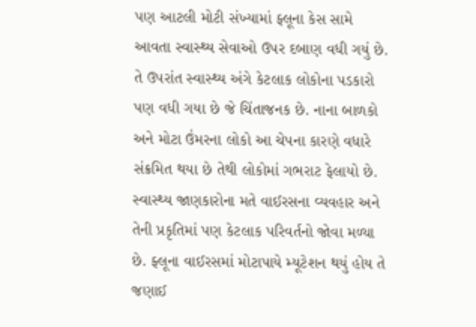પણ આટલી મોટી સંખ્યામાં ફ્લૂના કેસ સામે આવતા સ્વાસ્થ્ય સેવાઓ ઉપર દબાણ વધી ગયું છે. તે ઉપરાંત સ્વાસ્થ્ય અંગે કેટલાક લોકોના પડકારો પણ વધી ગયા છે જે ચિંતાજનક છે. નાના બાળકો અને મોટા ઉંમરના લોકો આ ચેપના કારણે વધારે સંક્રમિત થયા છે તેથી લોકોમાં ગભરાટ ફેલાયો છે.
સ્વાસ્થ્ય જાણકારોના મતે વાઈરસના વ્યવહાર અને તેની પ્રકૃતિમાં પણ કેટલાક પરિવર્તનો જોવા મળ્યા છે. ફ્લૂના વાઈરસમાં મોટાપાયે મ્યૂટેશન થયું હોય તે જણાઈ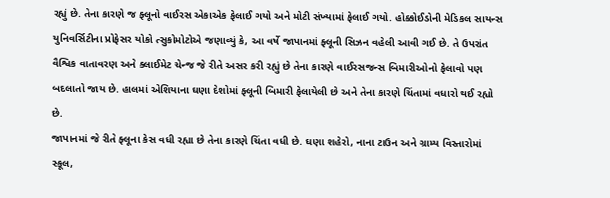રહ્યું છે. તેના કારણે જ ફ્લૂનો વાઈરસ એકાએક ફેલાઈ ગયો અને મોટી સંખ્યામાં ફેલાઈ ગયો. હોક્કોઈડોની મેડિકલ સાયન્સ યુનિવર્સિટીના પ્રોફેસર યોકો ત્સુકોમોટોએ જણાવ્યું કે, આ વર્ષે જાપાનમાં ફ્લૂની સિઝન વહેલી આવી ગઈ છે. તે ઉપરાંત વૈશ્વિક વાતાવરણ અને ક્લાઈમેટ ચેન્જ જે રીતે અસર કરી રહ્યું છે તેના કારણે વાઈરસજન્સ બિમારીઓનો ફેલાવો પણ બદલાતો જાય છે. હાલમાં એશિયાના ઘણા દેશોમાં ફ્લૂની બિમારી ફેલાયેલી છે અને તેના કારણે ચિંતામાં વધારો થઈ રહ્યો છે.
જાપાનમાં જે રીતે ફ્લૂના કેસ વધી રહ્યા છે તેના કારણે ચિંતા વધી છે. ઘણા શહેરો, નાના ટાઉન અને ગ્રામ્ય વિસ્તારોમાં સ્કૂલ,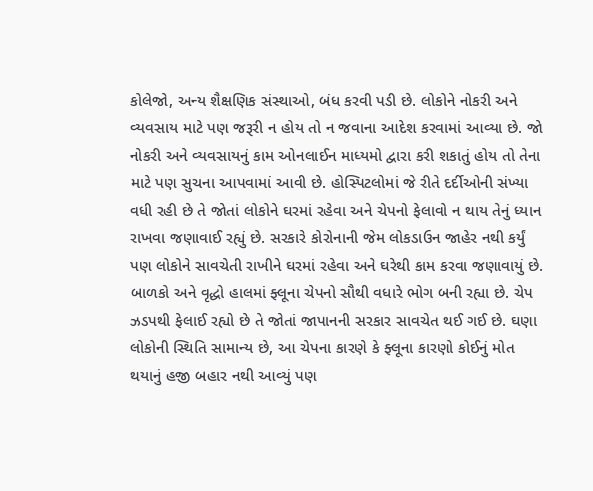કોલેજો, અન્ય શૈક્ષણિક સંસ્થાઓ, બંધ કરવી પડી છે. લોકોને નોકરી અને વ્યવસાય માટે પણ જરૂરી ન હોય તો ન જવાના આદેશ કરવામાં આવ્યા છે. જો નોકરી અને વ્યવસાયનું કામ ઓનલાઈન માધ્યમો દ્વારા કરી શકાતું હોય તો તેના માટે પણ સુચના આપવામાં આવી છે. હોસ્પિટલોમાં જે રીતે દર્દીઓની સંખ્યા વધી રહી છે તે જોતાં લોકોને ઘરમાં રહેવા અને ચેપનો ફેલાવો ન થાય તેનું ધ્યાન રાખવા જણાવાઈ રહ્યું છે. સરકારે કોરોનાની જેમ લોકડાઉન જાહેર નથી કર્યું પણ લોકોને સાવચેતી રાખીને ઘરમાં રહેવા અને ઘરેથી કામ કરવા જણાવાયું છે.
બાળકો અને વૃદ્ધો હાલમાં ફ્લૂના ચેપનો સૌથી વધારે ભોગ બની રહ્યા છે. ચેપ ઝડપથી ફેલાઈ રહ્યો છે તે જોતાં જાપાનની સરકાર સાવચેત થઈ ગઈ છે. ઘણા લોકોની સ્થિતિ સામાન્ય છે, આ ચેપના કારણે કે ફ્લૂના કારણો કોઈનું મોત થયાનું હજી બહાર નથી આવ્યું પણ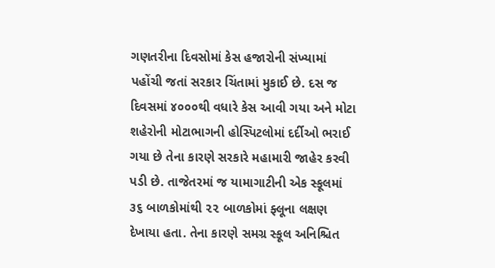ગણતરીના દિવસોમાં કેસ હજારોની સંખ્યામાં પહોંચી જતાં સરકાર ચિંતામાં મુકાઈ છે. દસ જ દિવસમાં ૪૦૦૦થી વધારે કેસ આવી ગયા અને મોટા શહેરોની મોટાભાગની હોસ્પિટલોમાં દર્દીઓ ભરાઈ ગયા છે તેના કારણે સરકારે મહામારી જાહેર કરવી પડી છે. તાજેતરમાં જ યામાગાટીની એક સ્કૂલમાં ૩૬ બાળકોમાંથી ૨૨ બાળકોમાં ફ્લૂના લક્ષણ દેખાયા હતા. તેના કારણે સમગ્ર સ્કૂલ અનિશ્ચિત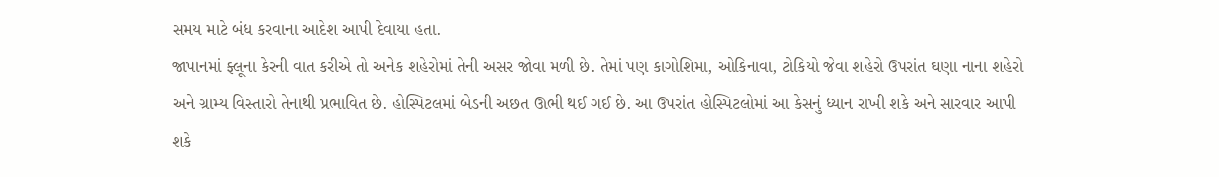સમય માટે બંધ કરવાના આદેશ આપી દેવાયા હતા.
જાપાનમાં ફ્લૂના કેરની વાત કરીએ તો અનેક શહેરોમાં તેની અસર જોવા મળી છે. તેમાં પણ કાગોશિમા, ઓકિનાવા, ટોકિયો જેવા શહેરો ઉપરાંત ઘણા નાના શહેરો અને ગ્રામ્ય વિસ્તારો તેનાથી પ્રભાવિત છે. હોસ્પિટલમાં બેડની અછત ઊભી થઈ ગઈ છે. આ ઉપરાંત હોસ્પિટલોમાં આ કેસનું ધ્યાન રાખી શકે અને સારવાર આપી શકે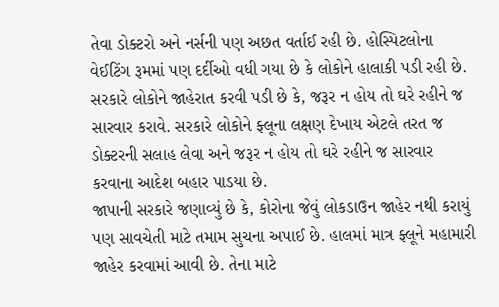તેવા ડોક્ટરો અને નર્સની પણ અછત વર્તાઈ રહી છે. હોસ્પિટલોના વેઈટિંગ રૂમમાં પણ દર્દીઓ વધી ગયા છે કે લોકોને હાલાકી પડી રહી છે. સરકારે લોકોને જાહેરાત કરવી પડી છે કે, જરૂર ન હોય તો ઘરે રહીને જ સારવાર કરાવે. સરકારે લોકોને ફ્લૂના લક્ષણ દેખાય એટલે તરત જ ડોક્ટરની સલાહ લેવા અને જરૂર ન હોય તો ઘરે રહીને જ સારવાર કરવાના આદેશ બહાર પાડયા છે.
જાપાની સરકારે જણાવ્યું છે કે, કોરોના જેવું લોકડાઉન જાહેર નથી કરાયું પણ સાવચેતી માટે તમામ સુચના અપાઈ છે. હાલમાં માત્ર ફ્લૂને મહામારી જાહેર કરવામાં આવી છે. તેના માટે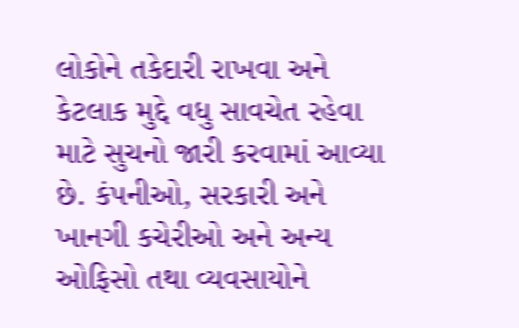લોકોને તકેદારી રાખવા અને કેટલાક મુદ્દે વધુ સાવચેત રહેવા માટે સુચનો જારી કરવામાં આવ્યા છે. કંપનીઓ, સરકારી અને ખાનગી કચેરીઓ અને અન્ય ઓફિસો તથા વ્યવસાયોને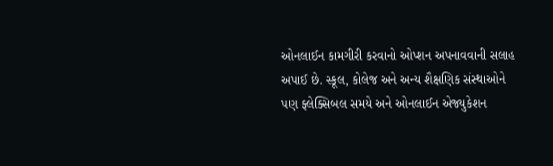ઓનલાઈન કામગીરી કરવાનો ઓપ્શન અપનાવવાની સલાહ અપાઈ છે. સ્કૂલ, કોલેજ અને અન્ય શૈક્ષણિક સંસ્થાઓને પણ ફ્લેક્સિબલ સમયે અને ઓનલાઈન એજ્યુકેશન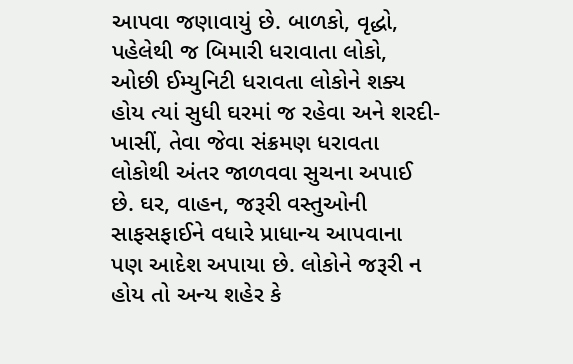આપવા જણાવાયું છે. બાળકો, વૃદ્ધો, પહેલેથી જ બિમારી ધરાવાતા લોકો, ઓછી ઈમ્યુનિટી ધરાવતા લોકોને શક્ય હોય ત્યાં સુધી ઘરમાં જ રહેવા અને શરદી-ખાસીં, તેવા જેવા સંક્રમણ ધરાવતા લોકોથી અંતર જાળવવા સુચના અપાઈ છે. ઘર, વાહન, જરૂરી વસ્તુઓની સાફસફાઈને વધારે પ્રાધાન્ય આપવાના પણ આદેશ અપાયા છે. લોકોને જરૂરી ન હોય તો અન્ય શહેર કે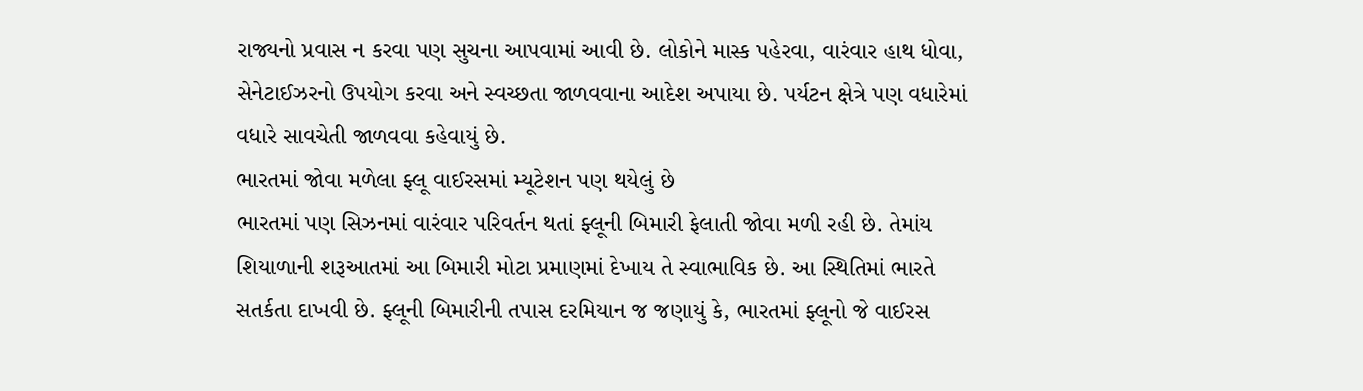રાજ્યનો પ્રવાસ ન કરવા પણ સુચના આપવામાં આવી છે. લોકોને માસ્ક પહેરવા, વારંવાર હાથ ધોવા, સેનેટાઈઝરનો ઉપયોગ કરવા અને સ્વચ્છતા જાળવવાના આદેશ અપાયા છે. પર્યટન ક્ષેત્રે પણ વધારેમાં વધારે સાવચેતી જાળવવા કહેવાયું છે.
ભારતમાં જોવા મળેલા ફ્લૂ વાઈરસમાં મ્યૂટેશન પણ થયેલું છે
ભારતમાં પણ સિઝનમાં વારંવાર પરિવર્તન થતાં ફ્લૂની બિમારી ફેલાતી જોવા મળી રહી છે. તેમાંય શિયાળાની શરૂઆતમાં આ બિમારી મોટા પ્રમાણમાં દેખાય તે સ્વાભાવિક છે. આ સ્થિતિમાં ભારતે સતર્કતા દાખવી છે. ફ્લૂની બિમારીની તપાસ દરમિયાન જ જણાયું કે, ભારતમાં ફ્લૂનો જે વાઈરસ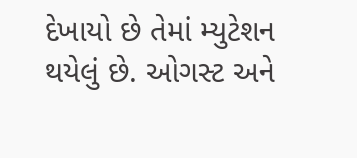દેખાયો છે તેમાં મ્યુટેશન થયેલું છે. ઓગસ્ટ અને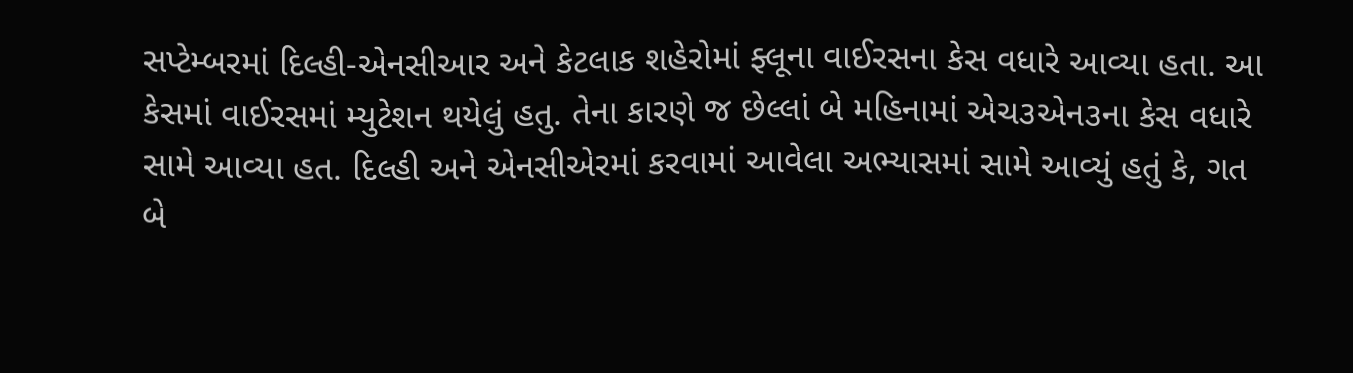સપ્ટેમ્બરમાં દિલ્હી-એનસીઆર અને કેટલાક શહેરોમાં ફ્લૂના વાઈરસના કેસ વધારે આવ્યા હતા. આ કેસમાં વાઈરસમાં મ્યુટેશન થયેલું હતુ. તેના કારણે જ છેલ્લાં બે મહિનામાં એચ૩એન૩ના કેસ વધારે સામે આવ્યા હત. દિલ્હી અને એનસીએરમાં કરવામાં આવેલા અભ્યાસમાં સામે આવ્યું હતું કે, ગત બે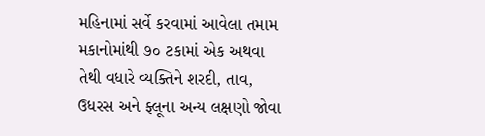મહિનામાં સર્વે કરવામાં આવેલા તમામ મકાનોમાંથી ૭૦ ટકામાં એક અથવા તેથી વધારે વ્યક્તિને શરદી, તાવ, ઉધરસ અને ફ્લૂના અન્ય લક્ષણો જોવા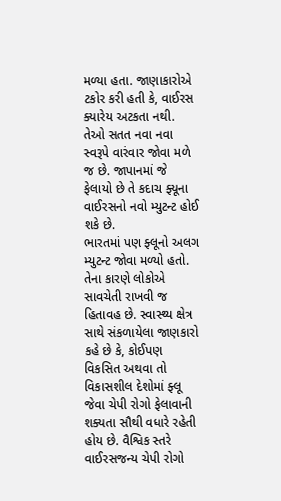મળ્યા હતા. જાણાકારોએ ટકોર કરી હતી કે, વાઈરસ ક્યારેય અટકતા નથી. તેઓ સતત નવા નવા સ્વરૂપે વારંવાર જોવા મળે જ છે. જાપાનમાં જે ફેલાયો છે તે કદાચ ફ્યૂના વાઈરસનો નવો મ્યુટન્ટ હોઈ શકે છે.
ભારતમાં પણ ફ્લૂનો અલગ મ્યુટન્ટ જોવા મળ્યો હતો. તેના કારણે લોકોએ સાવચેતી રાખવી જ હિતાવહ છે. સ્વાસ્થ્ય ક્ષેત્ર સાથે સંકળાયેલા જાણકારો કહે છે કે, કોઈપણ વિકસિત અથવા તો વિકાસશીલ દેશોમાં ફ્લૂ જેવા ચેપી રોગો ફેલાવાની શક્યતા સૌથી વધારે રહેતી હોય છે. વૈશ્વિક સ્તરે વાઈરસજન્ય ચેપી રોગો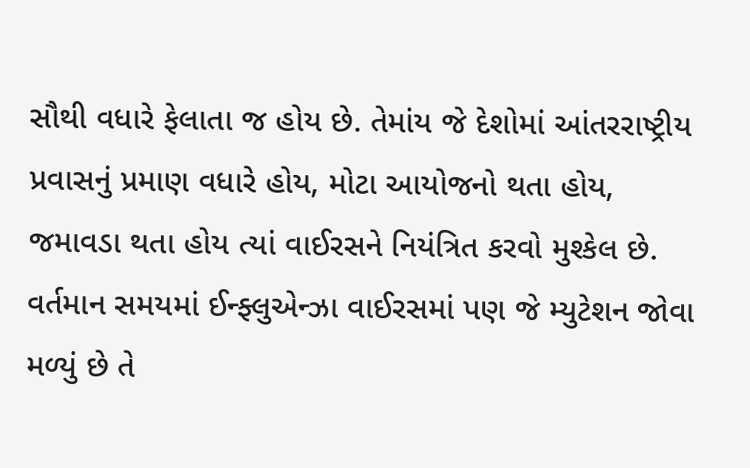સૌથી વધારે ફેલાતા જ હોય છે. તેમાંય જે દેશોમાં આંતરરાષ્ટ્રીય પ્રવાસનું પ્રમાણ વધારે હોય, મોટા આયોજનો થતા હોય, જમાવડા થતા હોય ત્યાં વાઈરસને નિયંત્રિત કરવો મુશ્કેલ છે. વર્તમાન સમયમાં ઈન્ફ્લુએન્ઝા વાઈરસમાં પણ જે મ્યુટેશન જોવા મળ્યું છે તે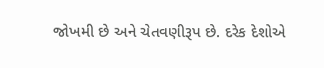જોખમી છે અને ચેતવણીરૂપ છે. દરેક દેશોએ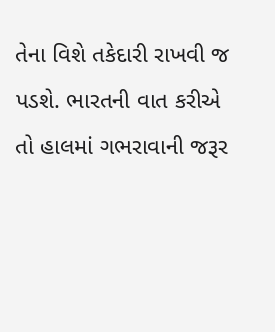તેના વિશે તકેદારી રાખવી જ પડશે. ભારતની વાત કરીએ તો હાલમાં ગભરાવાની જરૂર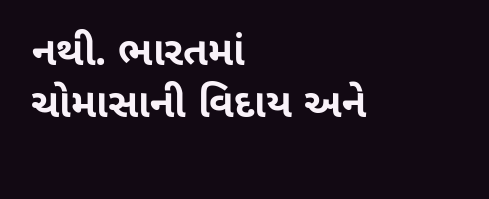નથી. ભારતમાં ચોમાસાની વિદાય અને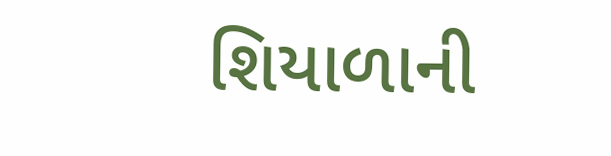શિયાળાની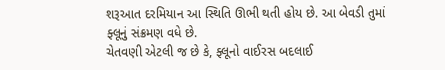શરૂઆત દરમિયાન આ સ્થિતિ ઊભી થતી હોય છે. આ બેવડી તુમાં ફ્લૂનું સંક્રમણ વધે છે.
ચેતવણી એટલી જ છે કે, ફ્લૂનો વાઈરસ બદલાઈ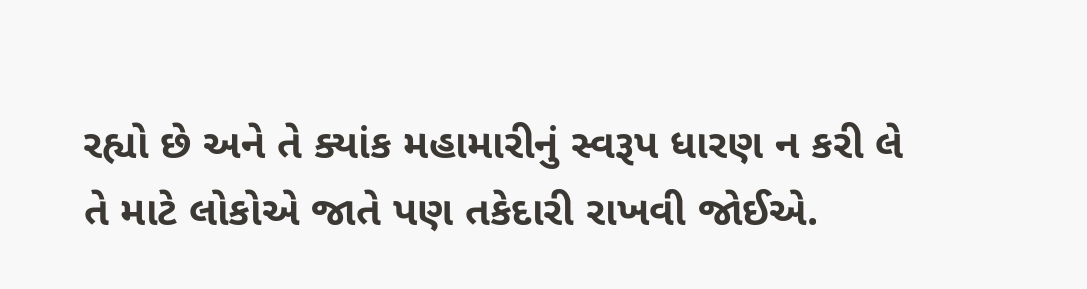રહ્યો છે અને તે ક્યાંક મહામારીનું સ્વરૂપ ધારણ ન કરી લે તે માટે લોકોએ જાતે પણ તકેદારી રાખવી જોઈએ.